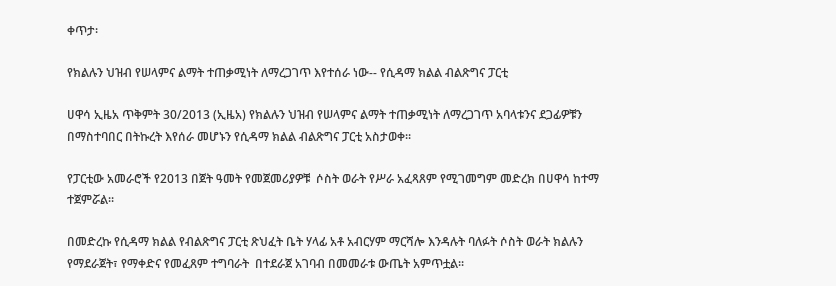ቀጥታ፡

የክልሉን ህዝብ የሠላምና ልማት ተጠቃሚነት ለማረጋገጥ እየተሰራ ነው-- የሲዳማ ክልል ብልጽግና ፓርቲ

ሀዋሳ ኢዜአ ጥቅምት 30/2013 (ኢዜአ) የክልሉን ህዝብ የሠላምና ልማት ተጠቃሚነት ለማረጋገጥ አባላቱንና ደጋፊዎቹን በማስተባበር በትኩረት እየሰራ መሆኑን የሲዳማ ክልል ብልጽግና ፓርቲ አስታወቀ፡፡

የፓርቲው አመራሮች የ2013 በጀት ዓመት የመጀመሪያዎቹ  ሶስት ወራት የሥራ አፈጻጸም የሚገመግም መድረክ በሀዋሳ ከተማ ተጀምሯል፡፡

በመድረኩ የሲዳማ ክልል የብልጽግና ፓርቲ ጽህፈት ቤት ሃላፊ አቶ አብርሃም ማርሻሎ እንዳሉት ባለፉት ሶስት ወራት ክልሉን የማደራጀት፣ የማቀድና የመፈጸም ተግባራት  በተደራጀ አገባብ በመመራቱ ውጤት አምጥቷል፡፡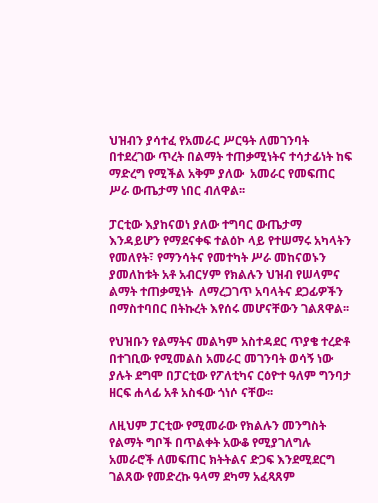ህዝብን ያሳተፈ የአመራር ሥርዓት ለመገንባት በተደረገው ጥረት በልማት ተጠቃሚነትና ተሳታፊነት ከፍ ማድረግ የሚችል አቅም ያለው  አመራር የመፍጠር ሥራ ውጤታማ ነበር ብለዋል፡፡

ፓርቲው እያከናወነ ያለው ተግባር ውጤታማ እንዳይሆን የማደናቀፍ ተልዕኮ ላይ የተሠማሩ አካላትን የመለየት፣ የማንሳትና የመተካት ሥራ መከናወኑን ያመለከቱት አቶ አብርሃም የክልሉን ህዝብ የሠላምና ልማት ተጠቃሚነት  ለማረጋገጥ አባላትና ደጋፊዎችን በማስተባበር በትኩረት እየሰሩ መሆናቸውን ገልጸዋል፡፡

የህዝቡን የልማትና መልካም አስተዳደር ጥያቄ ተረድቶ በተገቢው የሚመልስ አመራር መገንባት ወሳኝ ነው ያሉት ደግሞ በፓርቲው የፖለቲካና ርዕዮተ ዓለም ግንባታ ዘርፍ ሐላፊ አቶ አስፋው ጎነሶ ናቸው፡፡

ለዚህም ፓርቲው የሚመራው የክልሉን መንግስት የልማት ግቦች በጥልቀት አውቆ የሚያገለግሉ አመራሮች ለመፍጠር ክትትልና ድጋፍ እንደሚደርግ ገልጸው የመድረኩ ዓላማ ደካማ አፈጻጸም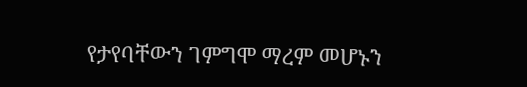የታየባቸውን ገምግሞ ማረም መሆኑን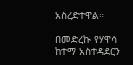አስረድተዋል።

በመድረኩ የሃዋሳ ከተማ አስተዳደርን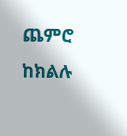ጨምሮ ከክልሉ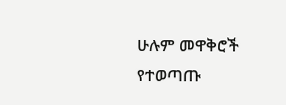ሁሉም መዋቅሮች የተወጣጡ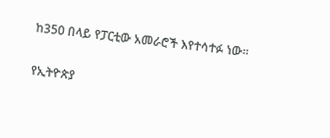ከ350 በላይ የፓርቲው አመራሮች እየተሳተፉ ነው፡፡

የኢትዮጵያ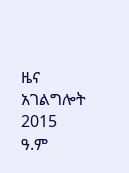ዜና አገልግሎት
2015
ዓ.ም